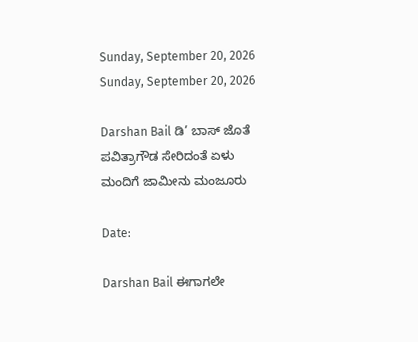Sunday, September 20, 2026
Sunday, September 20, 2026

Darshan Bail ಡಿ’ ಬಾಸ್ ಜೊತೆ ಪವಿತ್ರಾಗೌಡ ಸೇರಿದಂತೆ ಏಳು ಮಂದಿಗೆ ಜಾಮೀನು ಮಂಜೂರು

Date:

Darshan Bail ಈಗಾಗಲೇ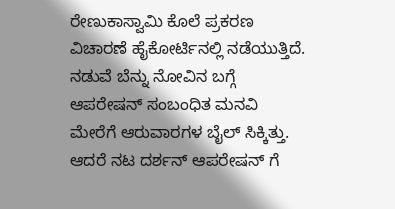ರೇಣುಕಾಸ್ವಾಮಿ ಕೊಲೆ ಪ್ರಕರಣ ವಿಚಾರಣೆ ಹೈಕೋರ್ಟಿನಲ್ಲಿ ನಡೆಯುತ್ತಿದೆ. ನಡುವೆ ಬೆನ್ನು ನೋವಿನ ಬಗ್ಗೆ ಆಪರೇಷನ್ ಸಂಬಂಧಿತ ಮನವಿ ಮೇರೆಗೆ ಆರುವಾರಗಳ ಬೈಲ್ ಸಿಕ್ಕಿತ್ತು. ಆದರೆ ನಟ ದರ್ಶನ್ ಆಪರೇಷನ್ ಗೆ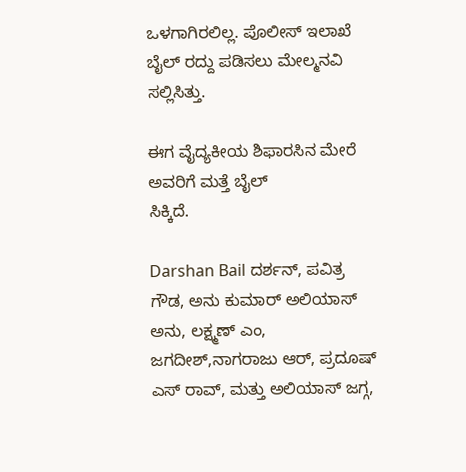ಒಳಗಾಗಿರಲಿಲ್ಲ. ಪೊಲೀಸ್ ಇಲಾಖೆ ಬೈಲ್ ರದ್ದು ಪಡಿಸಲು ಮೇಲ್ಮನವಿ ಸಲ್ಲಿಸಿತ್ತು.

ಈಗ ವೈದ್ಯಕೀಯ ಶಿಫಾರಸಿನ ಮೇರೆ ಅವರಿಗೆ ‌ಮತ್ತೆ ಬೈಲ್
ಸಿಕ್ಕಿದೆ.

Darshan Bail ದರ್ಶನ್, ಪವಿತ್ರ ಗೌಡ, ಅನು ಕುಮಾರ್ ಅಲಿಯಾಸ್ ಅನು, ಲಕ್ಷ್ಮಣ್ ಎಂ, ಜಗದೀಶ್,ನಾಗರಾಜು ಆರ್, ಪ್ರದೂಷ್ ಎಸ್ ರಾವ್, ಮತ್ತು ಅಲಿಯಾಸ್ ಜಗ್ಗ,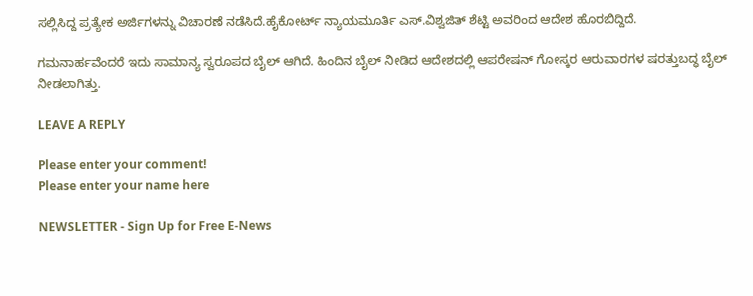ಸಲ್ಲಿಸಿದ್ದ ಪ್ರತ್ಯೇಕ ಅರ್ಜಿಗಳನ್ನು ವಿಚಾರಣೆ ನಡೆಸಿದೆ.ಹೈಕೋರ್ಟ್ ನ್ಯಾಯಮೂರ್ತಿ ಎಸ್.ವಿಶ್ವಜಿತ್ ಶೆಟ್ಟಿ ಅವರಿಂದ ಆದೇಶ ಹೊರಬಿದ್ದಿದೆ.

ಗಮನಾರ್ಹವೆಂದರೆ ಇದು ಸಾಮಾನ್ಯ ಸ್ವರೂಪದ ಬೈಲ್ ಆಗಿದೆ. ಹಿಂದಿನ ಬೈಲ್ ನೀಡಿದ ಆದೇಶದಲ್ಲಿ ಆಪರೇಷನ್ ಗೋಸ್ಕರ ಆರುವಾರಗಳ ಷರತ್ತುಬದ್ಧ ಬೈಲ್ ನೀಡಲಾಗಿತ್ತು.

LEAVE A REPLY

Please enter your comment!
Please enter your name here

NEWSLETTER - Sign Up for Free E-News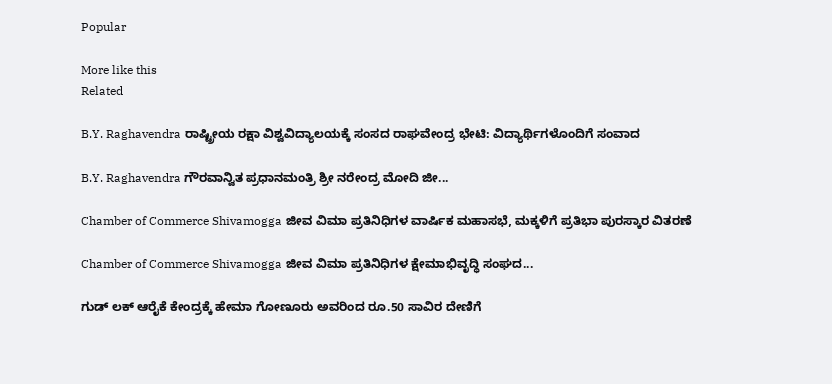Popular

More like this
Related

B.Y. Raghavendra ರಾಷ್ಟ್ರೀಯ ರಕ್ಷಾ ವಿಶ್ವವಿದ್ಯಾಲಯಕ್ಕೆ ಸಂಸದ ರಾಘವೇಂದ್ರ ಭೇಟಿ: ವಿದ್ಯಾರ್ಥಿಗಳೊಂದಿಗೆ ಸಂವಾದ

B.Y. Raghavendra ಗೌರವಾನ್ವಿತ ಪ್ರಧಾನಮಂತ್ರಿ ಶ್ರೀ ನರೇಂದ್ರ ಮೋದಿ ಜೀ...

Chamber of Commerce Shivamogga ಜೀವ ವಿಮಾ ಪ್ರತಿನಿಧಿಗಳ ವಾರ್ಷಿಕ ಮಹಾಸಭೆ, ಮಕ್ಕಳಿಗೆ ಪ್ರತಿಭಾ ಪುರಸ್ಕಾರ ವಿತರಣೆ

Chamber of Commerce Shivamogga ಜೀವ ವಿಮಾ ಪ್ರತಿನಿಧಿಗಳ ಕ್ಷೇಮಾಭಿವೃದ್ಧಿ ಸಂಘದ...

ಗುಡ್ ಲಕ್ ಆರೈಕೆ ಕೇಂದ್ರಕ್ಕೆ ಹೇಮಾ ಗೋಣೂರು ಅವರಿಂದ ರೂ.50 ಸಾವಿರ ದೇಣಿಗೆ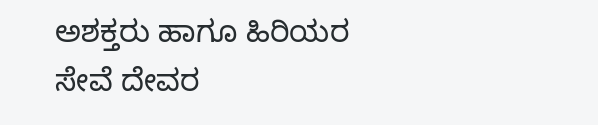ಅಶಕ್ತರು ಹಾಗೂ ಹಿರಿಯರ ಸೇವೆ ದೇವರ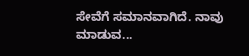ಸೇವೆಗೆ ಸಮಾನವಾಗಿದೆ. ನಾವು ಮಾಡುವ...